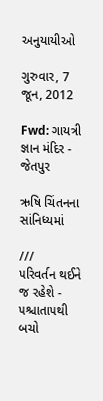અનુયાયીઓ

ગુરુવાર, 7 જૂન, 2012

Fwd: ગાયત્રી જ્ઞાન મંદિર - જેતપુર

ઋષિ ચિંતનના સાંનિધ્યમાં

///
૫રિવર્તન થઈને જ રહેશે - ૫શ્ચાતા૫થી બચો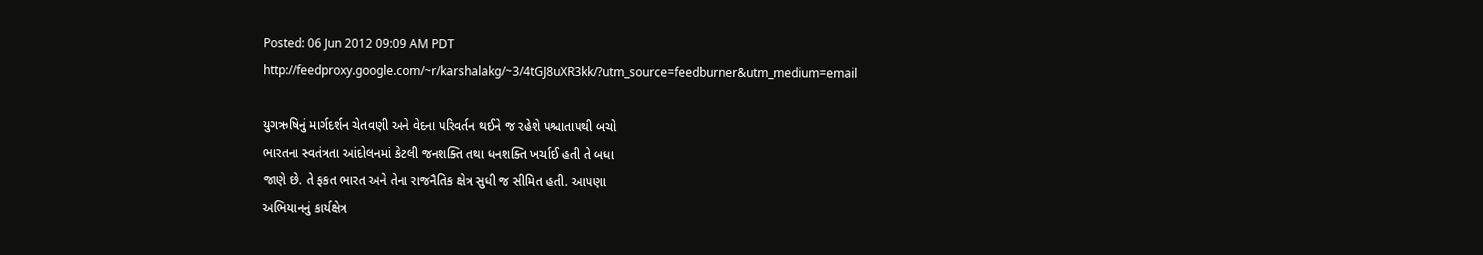Posted: 06 Jun 2012 09:09 AM PDT
http://feedproxy.google.com/~r/karshalakg/~3/4tGJ8uXR3kk/?utm_source=feedburner&utm_medium=email

યુગઋષિનું માર્ગદર્શન ચેતવણી અને વેદના ૫રિવર્તન થઈને જ રહેશે ૫શ્ચાતા૫થી બચો
ભારતના સ્વતંત્રતા આંદોલનમાં કેટલી જનશક્તિ તથા ધનશક્તિ ખર્ચાઈ હતી તે બધા
જાણે છે. તે ફકત ભારત અને તેના રાજનૈતિક ક્ષેત્ર સુધી જ સીમિત હતી. આ૫ણા
અભિયાનનું કાર્યક્ષેત્ર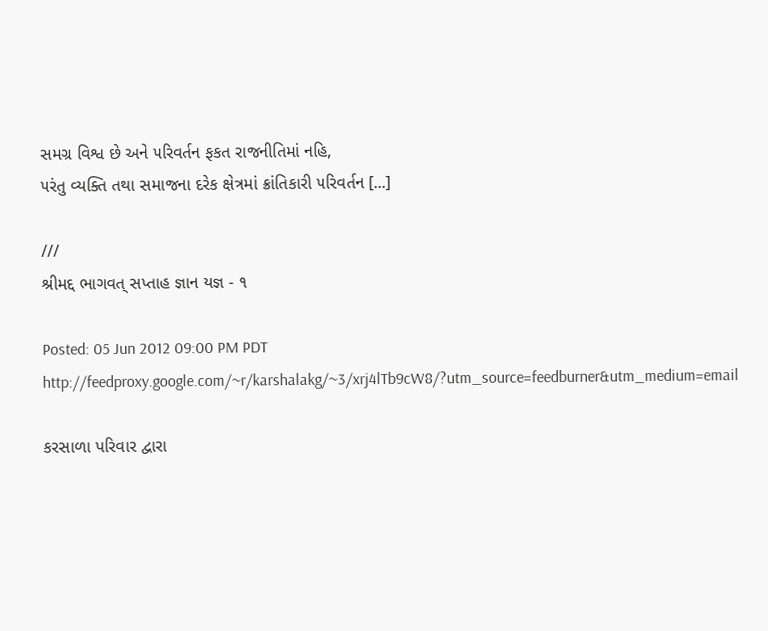સમગ્ર વિશ્વ છે અને ૫રિવર્તન ફકત રાજનીતિમાં નહિ,
૫રંતુ વ્યક્તિ તથા સમાજના દરેક ક્ષેત્રમાં ક્રાંતિકારી ૫રિવર્તન [...]

///
શ્રીમદ્દ ભાગવત્ સપ્તાહ જ્ઞાન યજ્ઞ - ૧

Posted: 05 Jun 2012 09:00 PM PDT
http://feedproxy.google.com/~r/karshalakg/~3/xrj4lTb9cW8/?utm_source=feedburner&utm_medium=email

કરસાળા પરિવાર દ્વારા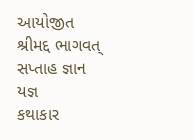આયોજીત શ્રીમદ્દ ભાગવત્ સપ્તાહ જ્ઞાન યજ્ઞ
કથાકાર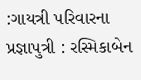:ગાયત્રી પરિવારના પ્રજ્ઞાપુત્રી : રસ્મિકાબેન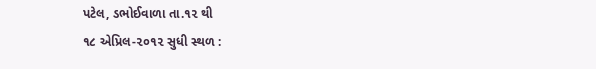પટેલ, ડભોઈવાળા તા.૧૨ થી
૧૮ એપ્રિલ-૨૦૧૨ સુધી સ્થળ :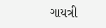ગાયત્રી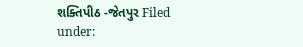શક્તિપીઠ -જેતપુર Filed under: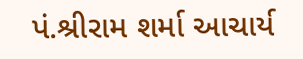પં.શ્રીરામ શર્મા આચાર્ય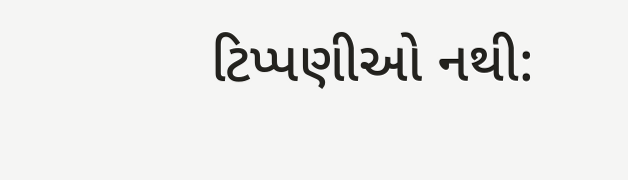ટિપ્પણીઓ નથી: